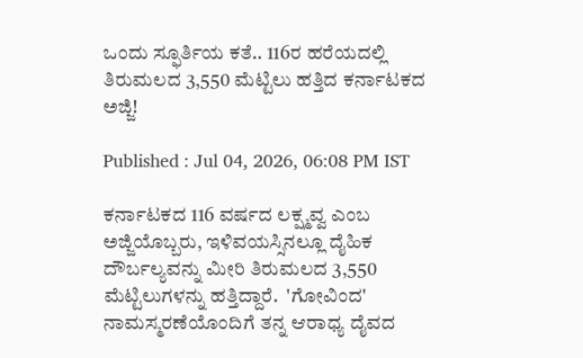ಒಂದು ಸ್ಫೂರ್ತಿಯ ಕತೆ.. 116ರ ಹರೆಯದಲ್ಲಿ ತಿರುಮಲದ 3,550 ಮೆಟ್ಟಿಲು ಹತ್ತಿದ ಕರ್ನಾಟಕದ ಅಜ್ಜಿ!

Published : Jul 04, 2026, 06:08 PM IST

ಕರ್ನಾಟಕದ 116 ವರ್ಷದ ಲಕ್ಷ್ಮವ್ವ ಎಂಬ ಅಜ್ಜಿಯೊಬ್ಬರು, ಇಳಿವಯಸ್ಸಿನಲ್ಲೂ ದೈಹಿಕ ದೌರ್ಬಲ್ಯವನ್ನು ಮೀರಿ ತಿರುಮಲದ 3,550 ಮೆಟ್ಟಿಲುಗಳನ್ನು ಹತ್ತಿದ್ದಾರೆ.  'ಗೋವಿಂದ' ನಾಮಸ್ಮರಣೆಯೊಂದಿಗೆ ತನ್ನ ಆರಾಧ್ಯ ದೈವದ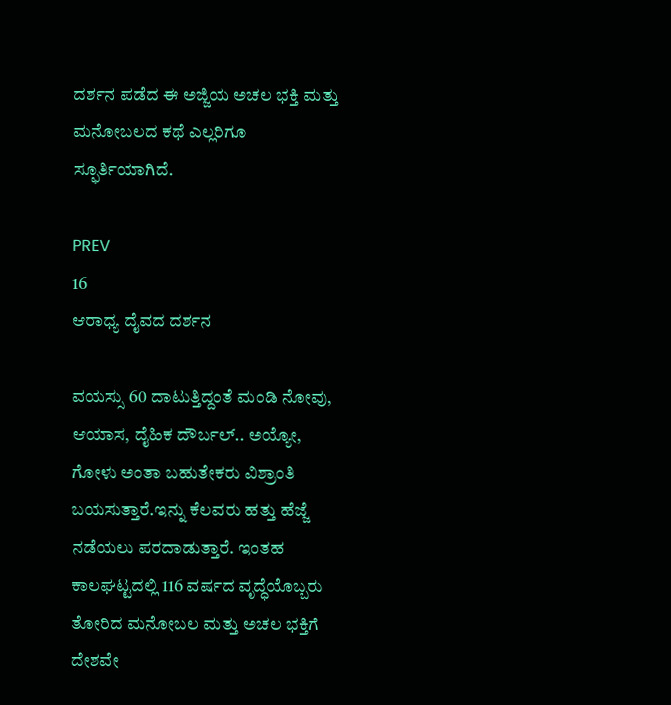ದರ್ಶನ ಪಡೆದ ಈ ಅಜ್ಜಿಯ ಅಚಲ ಭಕ್ತಿ ಮತ್ತು ಮನೋಬಲದ ಕಥೆ ಎಲ್ಲರಿಗೂ ಸ್ಫೂರ್ತಿಯಾಗಿದೆ.

PREV
16
ಆರಾಧ್ಯ ದೈವದ ದರ್ಶನ

ವಯಸ್ಸು 60 ದಾಟುತ್ತಿದ್ದಂತೆ ಮಂಡಿ ನೋವು, ಆಯಾಸ, ದೈಹಿಕ ದೌರ್ಬಲ್.. ಅಯ್ಯೋ, ಗೋಳು ಅಂತಾ ಬಹುತೇಕರು ವಿಶ್ರಾಂತಿ ಬಯಸುತ್ತಾರೆ.ಇನ್ನು ಕೆಲವರು ಹತ್ತು ಹೆಜ್ಜೆ ನಡೆಯಲು ಪರದಾಡುತ್ತಾರೆ. ಇಂತಹ ಕಾಲಘಟ್ಟದಲ್ಲಿ 116 ವರ್ಷದ ವೃದ್ಧೆಯೊಬ್ಬರು ತೋರಿದ ಮನೋಬಲ ಮತ್ತು ಅಚಲ ಭಕ್ತಿಗೆ ದೇಶವೇ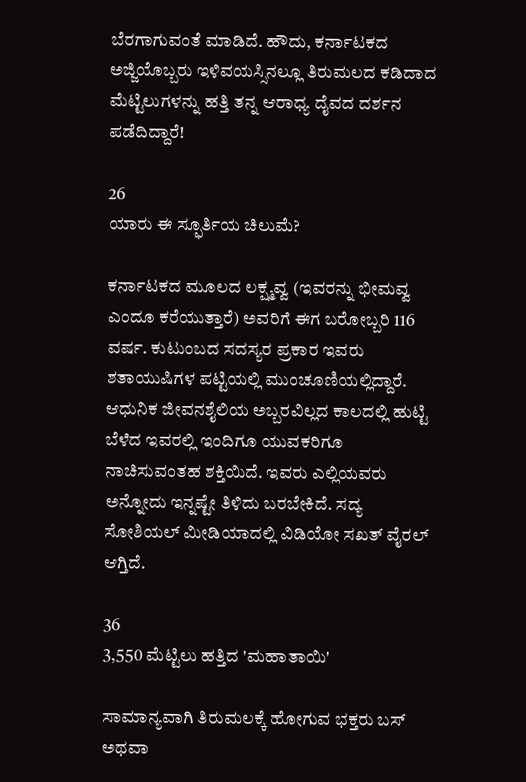ಬೆರಗಾಗುವಂತೆ ಮಾಡಿದೆ. ಹೌದು, ಕರ್ನಾಟಕದ ಅಜ್ಜಿಯೊಬ್ಬರು ಇಳಿವಯಸ್ಸಿನಲ್ಲೂ ತಿರುಮಲದ ಕಡಿದಾದ ಮೆಟ್ಟಿಲುಗಳನ್ನು ಹತ್ತಿ ತನ್ನ ಆರಾಧ್ಯ ದೈವದ ದರ್ಶನ ಪಡೆದಿದ್ದಾರೆ!

26
ಯಾರು ಈ ಸ್ಫೂರ್ತಿಯ ಚಿಲುಮೆ?

ಕರ್ನಾಟಕದ ಮೂಲದ ಲಕ್ಷ್ಮವ್ವ (ಇವರನ್ನು ಭೀಮವ್ವ ಎಂದೂ ಕರೆಯುತ್ತಾರೆ) ಅವರಿಗೆ ಈಗ ಬರೋಬ್ಬರಿ 116 ವರ್ಷ. ಕುಟುಂಬದ ಸದಸ್ಯರ ಪ್ರಕಾರ ಇವರು ಶತಾಯುಷಿಗಳ ಪಟ್ಟಿಯಲ್ಲಿ ಮುಂಚೂಣಿಯಲ್ಲಿದ್ದಾರೆ. ಆಧುನಿಕ ಜೀವನಶೈಲಿಯ ಅಬ್ಬರವಿಲ್ಲದ ಕಾಲದಲ್ಲಿ ಹುಟ್ಟಿ ಬೆಳೆದ ಇವರಲ್ಲಿ ಇಂದಿಗೂ ಯುವಕರಿಗೂ ನಾಚಿಸುವಂತಹ ಶಕ್ತಿಯಿದೆ. ಇವರು ಎಲ್ಲಿಯವರು ಅನ್ನೋದು ಇನ್ನಷ್ಟೇ ತಿಳಿದು ಬರಬೇಕಿದೆ. ಸದ್ಯ ಸೋಶಿಯಲ್ ಮೀಡಿಯಾದಲ್ಲಿ ವಿಡಿಯೋ ಸಖತ್ ವೈರಲ್ ಆಗ್ತಿದೆ.

36
3,550 ಮೆಟ್ಟಿಲು ಹತ್ತಿದ 'ಮಹಾತಾಯಿ'

ಸಾಮಾನ್ಯವಾಗಿ ತಿರುಮಲಕ್ಕೆ ಹೋಗುವ ಭಕ್ತರು ಬಸ್ ಅಥವಾ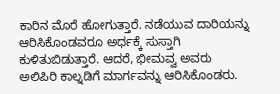ಕಾರಿನ ಮೊರೆ ಹೋಗುತ್ತಾರೆ. ನಡೆಯುವ ದಾರಿಯನ್ನು ಆರಿಸಿಕೊಂಡವರೂ ಅರ್ಧಕ್ಕೆ ಸುಸ್ತಾಗಿ ಕುಳಿತುಬಿಡುತ್ತಾರೆ. ಆದರೆ, ಭೀಮವ್ವ ಅವರು ಅಲಿಪಿರಿ ಕಾಲ್ನಡಿಗೆ ಮಾರ್ಗವನ್ನು ಆರಿಸಿಕೊಂಡರು.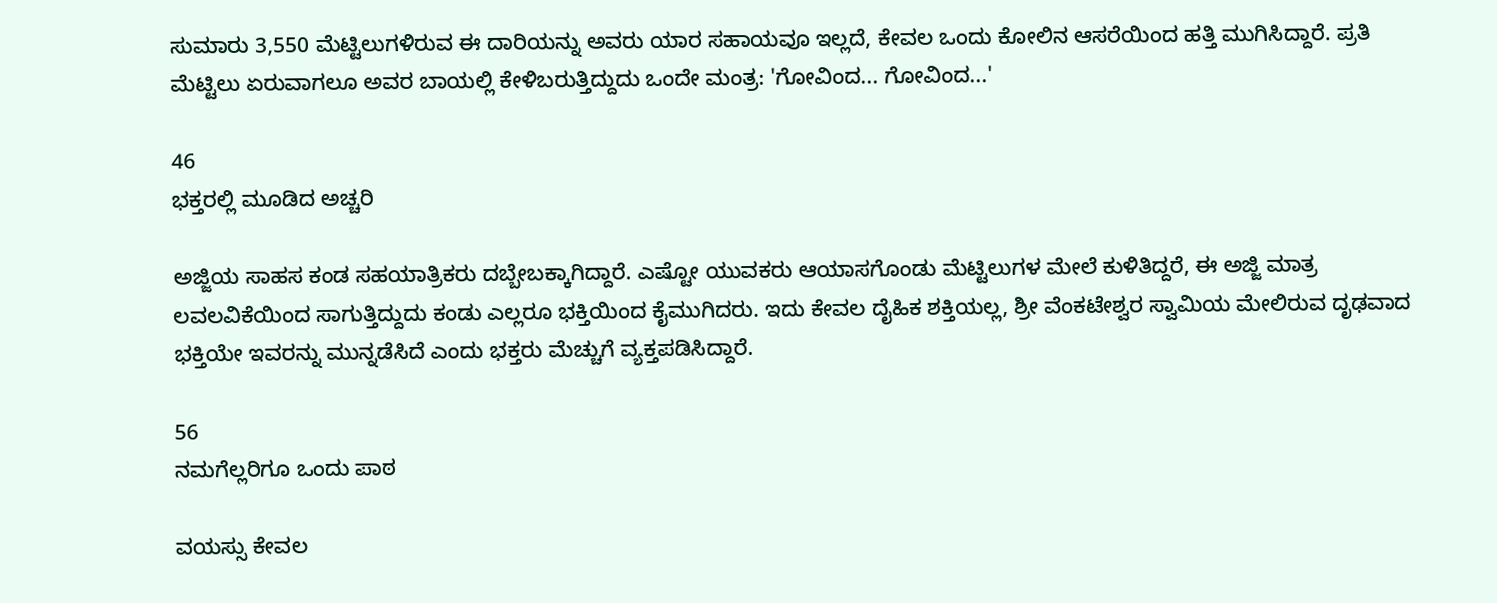ಸುಮಾರು 3,550 ಮೆಟ್ಟಿಲುಗಳಿರುವ ಈ ದಾರಿಯನ್ನು ಅವರು ಯಾರ ಸಹಾಯವೂ ಇಲ್ಲದೆ, ಕೇವಲ ಒಂದು ಕೋಲಿನ ಆಸರೆಯಿಂದ ಹತ್ತಿ ಮುಗಿಸಿದ್ದಾರೆ. ಪ್ರತಿ ಮೆಟ್ಟಿಲು ಏರುವಾಗಲೂ ಅವರ ಬಾಯಲ್ಲಿ ಕೇಳಿಬರುತ್ತಿದ್ದುದು ಒಂದೇ ಮಂತ್ರ: 'ಗೋವಿಂದ... ಗೋವಿಂದ...'

46
ಭಕ್ತರಲ್ಲಿ ಮೂಡಿದ ಅಚ್ಚರಿ

ಅಜ್ಜಿಯ ಸಾಹಸ ಕಂಡ ಸಹಯಾತ್ರಿಕರು ದಬ್ಬೇಬಕ್ಕಾಗಿದ್ದಾರೆ. ಎಷ್ಟೋ ಯುವಕರು ಆಯಾಸಗೊಂಡು ಮೆಟ್ಟಿಲುಗಳ ಮೇಲೆ ಕುಳಿತಿದ್ದರೆ, ಈ ಅಜ್ಜಿ ಮಾತ್ರ ಲವಲವಿಕೆಯಿಂದ ಸಾಗುತ್ತಿದ್ದುದು ಕಂಡು ಎಲ್ಲರೂ ಭಕ್ತಿಯಿಂದ ಕೈಮುಗಿದರು. ಇದು ಕೇವಲ ದೈಹಿಕ ಶಕ್ತಿಯಲ್ಲ, ಶ್ರೀ ವೆಂಕಟೇಶ್ವರ ಸ್ವಾಮಿಯ ಮೇಲಿರುವ ದೃಢವಾದ ಭಕ್ತಿಯೇ ಇವರನ್ನು ಮುನ್ನಡೆಸಿದೆ ಎಂದು ಭಕ್ತರು ಮೆಚ್ಚುಗೆ ವ್ಯಕ್ತಪಡಿಸಿದ್ದಾರೆ.

56
ನಮಗೆಲ್ಲರಿಗೂ ಒಂದು ಪಾಠ

ವಯಸ್ಸು ಕೇವಲ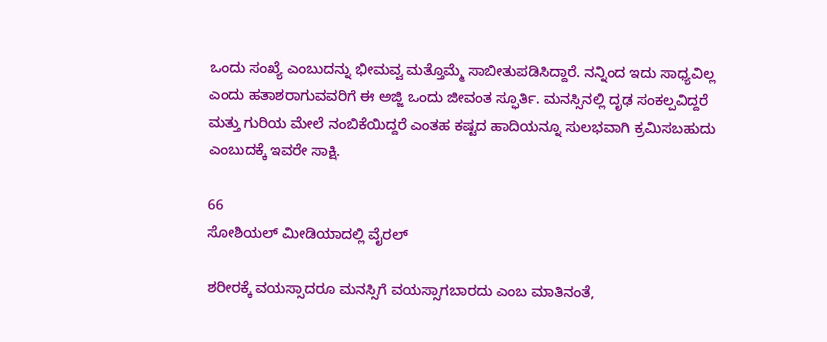ಒಂದು ಸಂಖ್ಯೆ ಎಂಬುದನ್ನು ಭೀಮವ್ವ ಮತ್ತೊಮ್ಮೆ ಸಾಬೀತುಪಡಿಸಿದ್ದಾರೆ. ನನ್ನಿಂದ ಇದು ಸಾಧ್ಯವಿಲ್ಲ ಎಂದು ಹತಾಶರಾಗುವವರಿಗೆ ಈ ಅಜ್ಜಿ ಒಂದು ಜೀವಂತ ಸ್ಫೂರ್ತಿ. ಮನಸ್ಸಿನಲ್ಲಿ ದೃಢ ಸಂಕಲ್ಪವಿದ್ದರೆ ಮತ್ತು ಗುರಿಯ ಮೇಲೆ ನಂಬಿಕೆಯಿದ್ದರೆ ಎಂತಹ ಕಷ್ಟದ ಹಾದಿಯನ್ನೂ ಸುಲಭವಾಗಿ ಕ್ರಮಿಸಬಹುದು ಎಂಬುದಕ್ಕೆ ಇವರೇ ಸಾಕ್ಷಿ.

66
ಸೋಶಿಯಲ್ ಮೀಡಿಯಾದಲ್ಲಿ ವೈರಲ್

ಶರೀರಕ್ಕೆ ವಯಸ್ಸಾದರೂ ಮನಸ್ಸಿಗೆ ವಯಸ್ಸಾಗಬಾರದು ಎಂಬ ಮಾತಿನಂತೆ,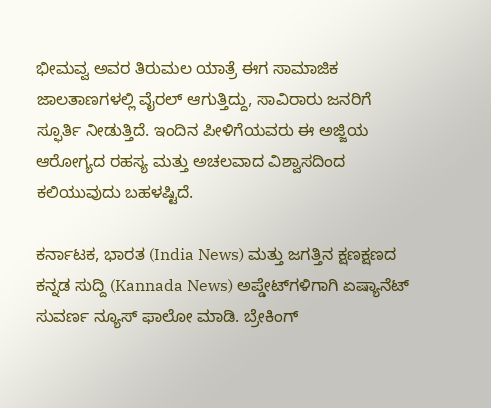ಭೀಮವ್ವ ಅವರ ತಿರುಮಲ ಯಾತ್ರೆ ಈಗ ಸಾಮಾಜಿಕ ಜಾಲತಾಣಗಳಲ್ಲಿ ವೈರಲ್ ಆಗುತ್ತಿದ್ದು, ಸಾವಿರಾರು ಜನರಿಗೆ ಸ್ಫೂರ್ತಿ ನೀಡುತ್ತಿದೆ. ಇಂದಿನ ಪೀಳಿಗೆಯವರು ಈ ಅಜ್ಜಿಯ ಆರೋಗ್ಯದ ರಹಸ್ಯ ಮತ್ತು ಅಚಲವಾದ ವಿಶ್ವಾಸದಿಂದ ಕಲಿಯುವುದು ಬಹಳಷ್ಟಿದೆ.

ಕರ್ನಾಟಕ, ಭಾರತ (India News) ಮತ್ತು ಜಗತ್ತಿನ ಕ್ಷಣಕ್ಷಣದ ಕನ್ನಡ ಸುದ್ದಿ (Kannada News) ಅಪ್ಡೇಟ್‌ಗಳಿಗಾಗಿ ಏಷ್ಯಾನೆಟ್ ಸುವರ್ಣ ನ್ಯೂಸ್‌ ಫಾಲೋ ಮಾಡಿ. ಬ್ರೇಕಿಂಗ್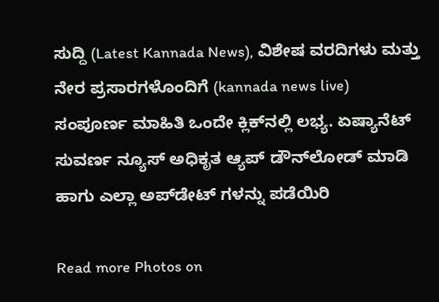ಸುದ್ದಿ (Latest Kannada News), ವಿಶೇಷ ವರದಿಗಳು ಮತ್ತು ನೇರ ಪ್ರಸಾರಗಳೊಂದಿಗೆ (kannada news live) ಸಂಪೂರ್ಣ ಮಾಹಿತಿ ಒಂದೇ ಕ್ಲಿಕ್‌ನಲ್ಲಿ ಲಭ್ಯ. ಏಷ್ಯಾನೆಟ್ ಸುವರ್ಣ ನ್ಯೂಸ್ ಅಧಿಕೃತ ಆ್ಯಪ್ ಡೌನ್‌ಲೋಡ್ ಮಾಡಿ ಹಾಗು ಎಲ್ಲಾ ಅಪ್‌ಡೇಟ್ ಗಳನ್ನು ಪಡೆಯಿರಿ

Read more Photos on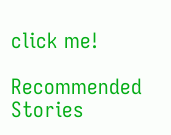click me!

Recommended Stories